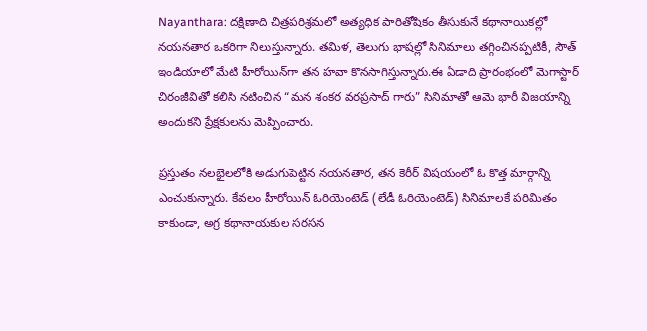Nayanthara: దక్షిణాది చిత్రపరిశ్రమలో అత్యధిక పారితోషికం తీసుకునే కథానాయికల్లో నయనతార ఒకరిగా నిలుస్తున్నారు. తమిళ, తెలుగు భాషల్లో సినిమాలు తగ్గించినప్పటికీ, సౌత్ ఇండియాలో మేటి హీరోయిన్‌గా తన హవా కొనసాగిస్తున్నారు.ఈ ఏడాది ప్రారంభంలో మెగాస్టార్ చిరంజీవితో కలిసి నటించిన “మన శంకర వరప్రసాద్ గారు” సినిమాతో ఆమె భారీ విజయాన్ని అందుకని ప్రేక్షకులను మెప్పించారు.

ప్రస్తుతం నలభైలలోకి అడుగుపెట్టిన నయనతార, తన కెరీర్‌ విషయంలో ఓ కొత్త మార్గాన్ని ఎంచుకున్నారు. కేవలం హీరోయిన్ ఓరియెంటెడ్ (లేడీ ఓరియెంటెడ్) సినిమాలకే పరిమితం కాకుండా, అగ్ర కథానాయకుల సరసన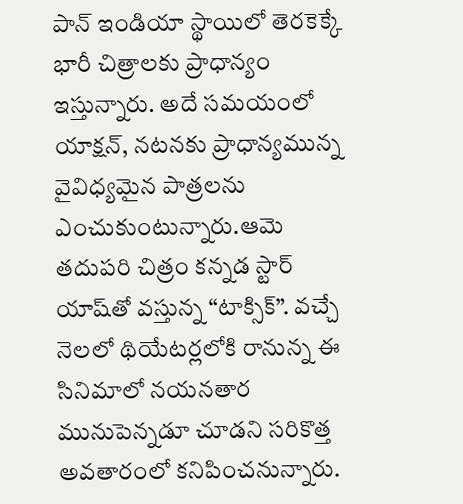పాన్ ఇండియా స్థాయిలో తెరకెక్కే భారీ చిత్రాలకు ప్రాధాన్యం ఇస్తున్నారు. అదే సమయంలో యాక్షన్, నటనకు ప్రాధాన్యమున్న వైవిధ్యమైన పాత్రలను ఎంచుకుంటున్నారు.ఆమె తదుపరి చిత్రం కన్నడ స్టార్ యాష్‌తో వస్తున్న “టాక్సిక్”. వచ్చే నెలలో థియేటర్లలోకి రానున్న ఈ సినిమాలో నయనతార మునుపెన్నడూ చూడని సరికొత్త అవతారంలో కనిపించనున్నారు.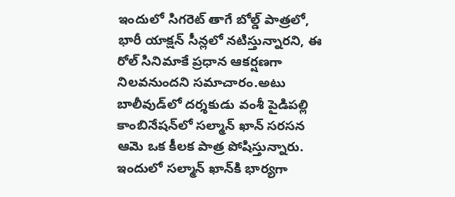ఇందులో సిగరెట్ తాగే బోల్డ్ పాత్రలో, భారీ యాక్షన్ సీన్లలో నటిస్తున్నారని, ఈ రోల్ సినిమాకే ప్రధాన ఆకర్షణగా నిలవనుందని సమాచారం.అటు బాలీవుడ్‌లో దర్శకుడు వంశీ పైడిపల్లి కాంబినేషన్‌లో సల్మాన్ ఖాన్ సరసన ఆమె ఒక కీలక పాత్ర పోషిస్తున్నారు. ఇందులో సల్మాన్ ఖాన్‌కి భార్యగా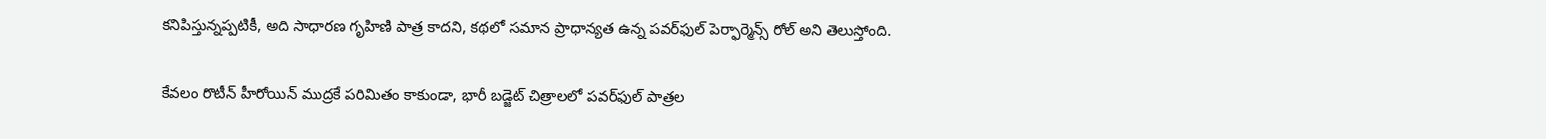కనిపిస్తున్నప్పటికీ, అది సాధారణ గృహిణి పాత్ర కాదని, కథలో సమాన ప్రాధాన్యత ఉన్న పవర్‌ఫుల్ పెర్ఫార్మెన్స్ రోల్ అని తెలుస్తోంది.

కేవలం రొటీన్ హీరోయిన్ ముద్రకే పరిమితం కాకుండా, భారీ బడ్జెట్ చిత్రాలలో పవర్‌ఫుల్ పాత్రల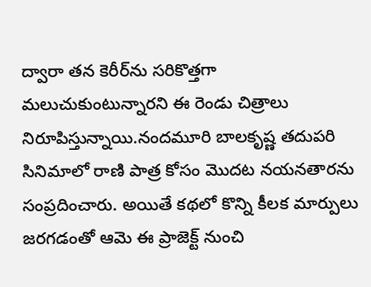ద్వారా తన కెరీర్‌ను సరికొత్తగా మలుచుకుంటున్నారని ఈ రెండు చిత్రాలు నిరూపిస్తున్నాయి.నందమూరి బాలకృష్ణ తదుపరి సినిమాలో రాణి పాత్ర కోసం మొదట నయనతారను సంప్రదించారు. అయితే కథలో కొన్ని కీలక మార్పులు జరగడంతో ఆమె ఈ ప్రాజెక్ట్ నుంచి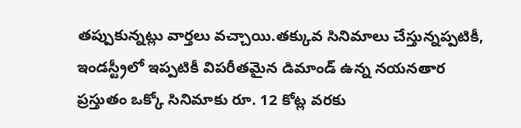తప్పుకున్నట్లు వార్తలు వచ్చాయి.తక్కువ సినిమాలు చేస్తున్నప్పటికీ, ఇండస్ట్రీలో ఇప్పటికీ విపరీతమైన డిమాండ్ ఉన్న నయనతార ప్రస్తుతం ఒక్కో సినిమాకు రూ. 12 కోట్ల వరకు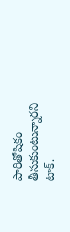పారితోషికం తీసుకుంటున్నారని టాక్.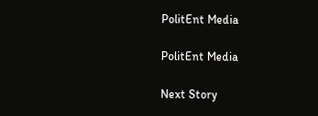PolitEnt Media

PolitEnt Media

Next Story